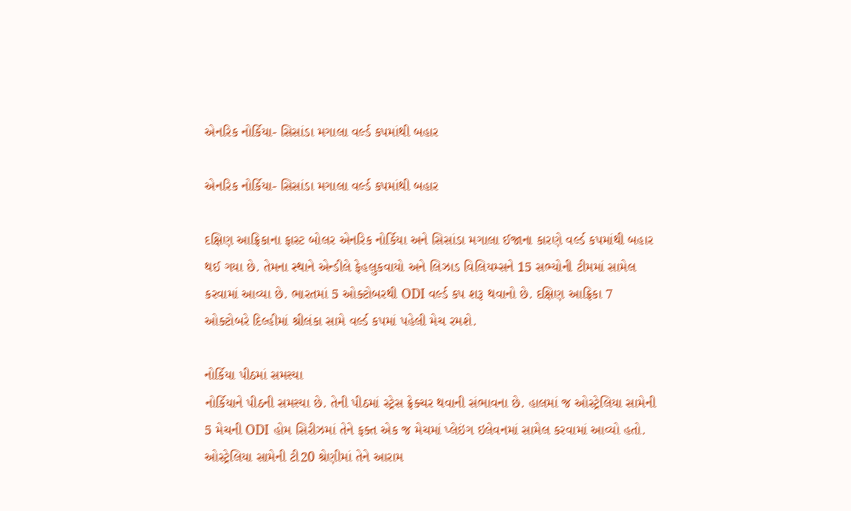એનરિક નોર્કિયા- સિસાંડા મગાલા વર્લ્ડ કપમાંથી બહાર

એનરિક નોર્કિયા- સિસાંડા મગાલા વર્લ્ડ કપમાંથી બહાર

દક્ષિણ આફ્રિકાના ફાસ્ટ બોલર એનરિક નોર્કિયા અને સિસાંડા મગાલા ઈજાના કારણે વર્લ્ડ કપમાંથી બહાર થઈ ગયા છે. તેમના સ્થાને એન્ડીલે ફેહલુકવાયો અને લિઝાડ વિલિયમ્સને 15 સભ્યોની ટીમમાં સામેલ કરવામાં આવ્યા છે. ભારતમાં 5 ઓક્ટોબરથી ODI વર્લ્ડ કપ શરૂ થવાનો છે. દક્ષિણ આફ્રિકા 7 ઓક્ટોબરે દિલ્હીમાં શ્રીલંકા સામે વર્લ્ડ કપમાં પહેલી મેચ રમશે.

નોર્કિયા પીઠમાં સમસ્યા
નોર્કિયાને પીઠની સમસ્યા છે. તેની પીઠમાં સ્ટ્રેસ ફ્રેક્ચર થવાની સંભાવના છે. હાલમાં જ ઓસ્ટ્રેલિયા સામેની 5 મેચની ODI હોમ સિરીઝમાં તેને ફક્ત એક જ મેચમાં પ્લેઇંગ ઇલેવનમાં સામેલ કરવામાં આવ્યો હતો. ઓસ્ટ્રેલિયા સામેની ટી20 શ્રેણીમાં તેને આરામ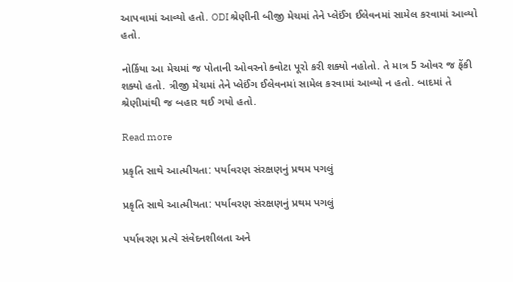આપવામાં આવ્યો હતો. ODI શ્રેણીની બીજી મેચમાં તેને પ્લેઈંગ ઈલેવનમાં સામેલ કરવામાં આવ્યો હતો.

નોર્કિયા આ મેચમાં જ પોતાની ઓવરનો ક્વોટા પૂરો કરી શક્યો નહોતો. તે માત્ર 5 ઓવર જ ફેંકી શક્યો હતો. ત્રીજી મેચમાં તેને પ્લેઈંગ ઈલેવનમાં સામેલ કરવામાં આવ્યો ન હતો. બાદમાં તે શ્રેણીમાંથી જ બહાર થઈ ગયો હતો.

Read more

પ્રકૃતિ સાથે આત્મીયતા: પર્યાવરણ સંરક્ષણનું પ્રથમ પગલું

પ્રકૃતિ સાથે આત્મીયતા: પર્યાવરણ સંરક્ષણનું પ્રથમ પગલું

પર્યાવરણ પ્રત્યે સંવેદનશીલતા અને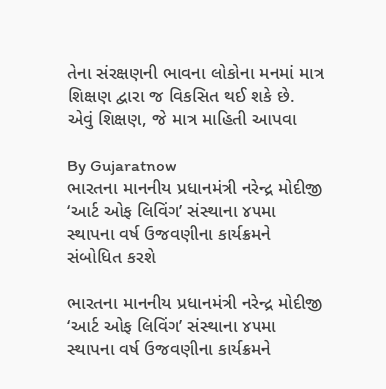તેના સંરક્ષણની ભાવના લોકોના મનમાં માત્ર શિક્ષણ દ્વારા જ વિકસિત થઈ શકે છે. એવું શિક્ષણ, જે માત્ર માહિતી આપવા

By Gujaratnow
ભારતના માનનીય પ્રધાનમંત્રી નરેન્દ્ર મોદીજી ‘આર્ટ ઓફ લિવિંગ’ સંસ્થાના ૪૫મા સ્થાપના વર્ષ ઉજવણીના કાર્યક્રમને સંબોધિત કરશે

ભારતના માનનીય પ્રધાનમંત્રી નરેન્દ્ર મોદીજી ‘આર્ટ ઓફ લિવિંગ’ સંસ્થાના ૪૫મા સ્થાપના વર્ષ ઉજવણીના કાર્યક્રમને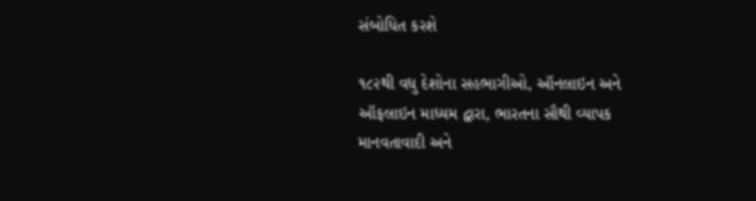સંબોધિત કરશે

૧૮૨થી વધુ દેશોના સહભાગીઓ, ઑનલાઇન અને ઑફલાઇન માધ્યમ દ્વારા, ભારતના સૌથી વ્યાપક માનવતાવાદી અને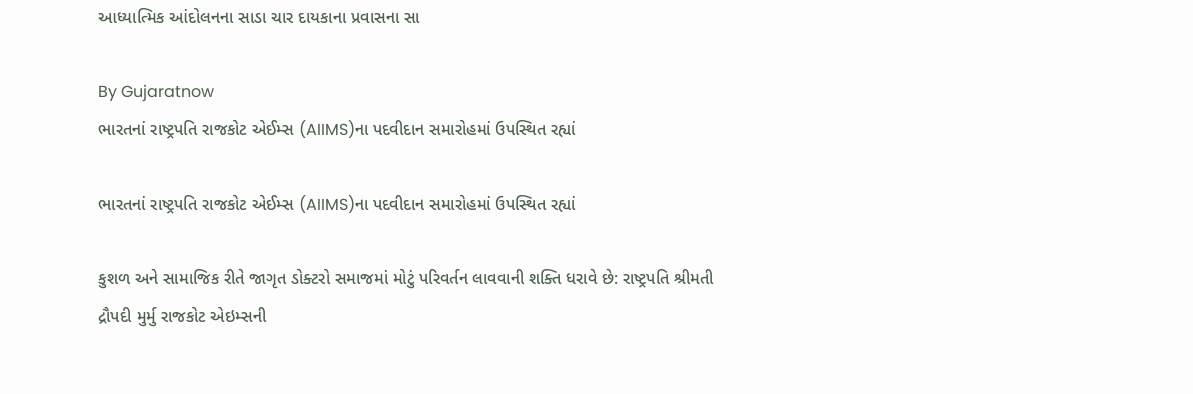આધ્યાત્મિક આંદોલનના સાડા ચાર દાયકાના પ્રવાસના સા

By Gujaratnow
ભારતનાં રાષ્ટ્રપતિ રાજકોટ એઈમ્સ (AIIMS)ના પદવીદાન સમારોહમાં ઉપસ્થિત રહ્યાં

ભારતનાં રાષ્ટ્રપતિ રાજકોટ એઈમ્સ (AIIMS)ના પદવીદાન સમારોહમાં ઉપસ્થિત રહ્યાં

કુશળ અને સામાજિક રીતે જાગૃત ડોક્ટરો સમાજમાં મોટું પરિવર્તન લાવવાની શક્તિ ધરાવે છે: રાષ્ટ્રપતિ શ્રીમતી દ્રૌપદી મુર્મુ રાજકોટ એઇમ્સની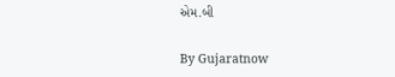એમ.બી

By Gujaratnow